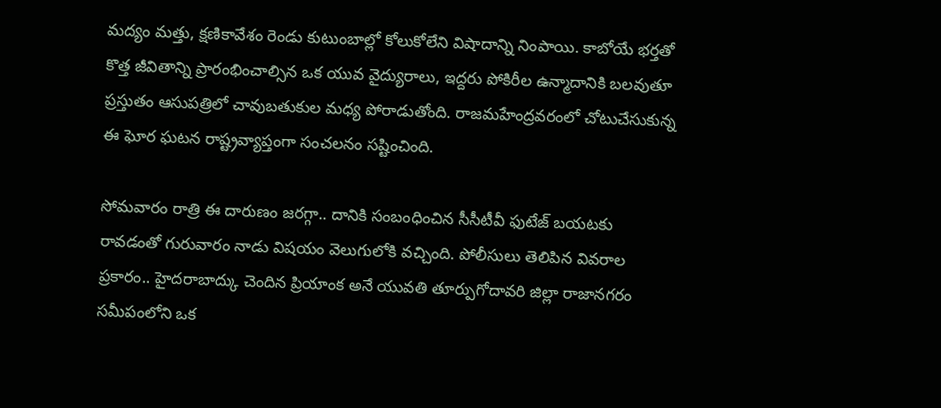మద్యం మత్తు, క్షణికావేశం రెండు కుటుంబాల్లో కోలుకోలేని విషాదాన్ని నింపాయి. కాబోయే భర్తతో కొత్త జీవితాన్ని ప్రారంభించాల్సిన ఒక యువ వైద్యురాలు, ఇద్దరు పోకిరీల ఉన్మాదానికి బలవుతూ ప్రస్తుతం ఆసుపత్రిలో చావుబతుకుల మధ్య పోరాడుతోంది. రాజమహేంద్రవరంలో చోటుచేసుకున్న ఈ ఘోర ఘటన రాష్ట్రవ్యాప్తంగా సంచలనం సష్టించింది.

సోమవారం రాత్రి ఈ దారుణం జరగ్గా.. దానికి సంబంధించిన సీసీటీవీ ఫుటేజ్ బయటకు రావడంతో గురువారం నాడు విషయం వెలుగులోకి వచ్చింది. పోలీసులు తెలిపిన వివరాల ప్రకారం.. హైదరాబాద్కు చెందిన ప్రియాంక అనే యువతి తూర్పుగోదావరి జిల్లా రాజానగరం సమీపంలోని ఒక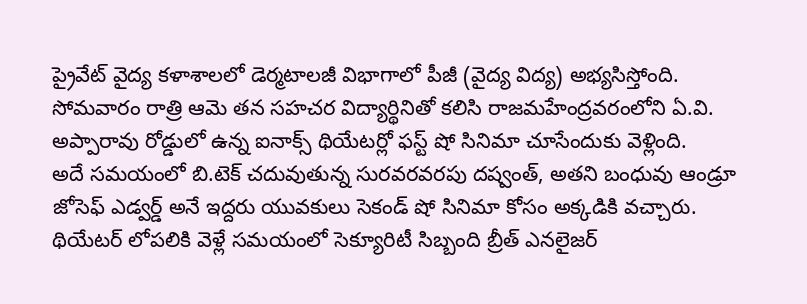ప్రైవేట్ వైద్య కళాశాలలో డెర్మటాలజీ విభాగాలో పీజీ (వైద్య విద్య) అభ్యసిస్తోంది. సోమవారం రాత్రి ఆమె తన సహచర విద్యార్థినితో కలిసి రాజమహేంద్రవరంలోని ఏ.వి. అప్పారావు రోడ్డులో ఉన్న ఐనాక్స్ థియేటర్లో ఫస్ట్ షో సినిమా చూసేందుకు వెళ్లింది.
అదే సమయంలో బి.టెక్ చదువుతున్న సురవరవరపు దష్వంత్, అతని బంధువు ఆండ్రూ జోసెఫ్ ఎడ్వర్డ్ అనే ఇద్దరు యువకులు సెకండ్ షో సినిమా కోసం అక్కడికి వచ్చారు. థియేటర్ లోపలికి వెళ్లే సమయంలో సెక్యూరిటీ సిబ్బంది బ్రీత్ ఎనలైజర్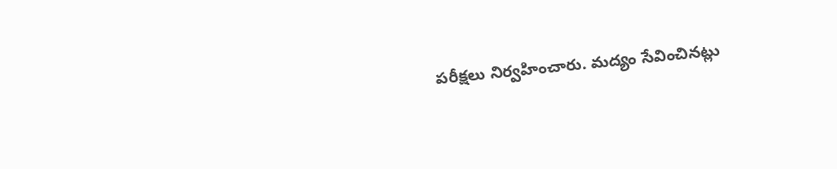పరీక్షలు నిర్వహించారు. మద్యం సేవించినట్లు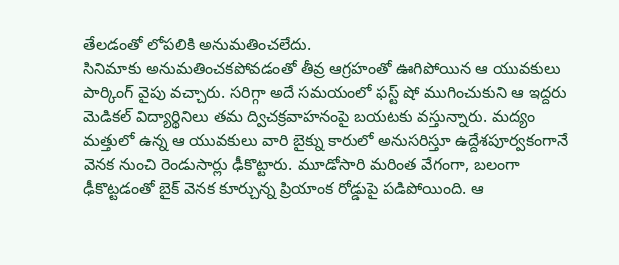తేలడంతో లోపలికి అనుమతించలేదు.
సినిమాకు అనుమతించకపోవడంతో తీవ్ర ఆగ్రహంతో ఊగిపోయిన ఆ యువకులు పార్కింగ్ వైపు వచ్చారు. సరిగ్గా అదే సమయంలో ఫస్ట్ షో ముగించుకుని ఆ ఇద్దరు మెడికల్ విద్యార్థినిలు తమ ద్విచక్రవాహనంపై బయటకు వస్తున్నారు. మద్యం మత్తులో ఉన్న ఆ యువకులు వారి బైక్ను కారులో అనుసరిస్తూ ఉద్దేశపూర్వకంగానే వెనక నుంచి రెండుసార్లు ఢీకొట్టారు. మూడోసారి మరింత వేగంగా, బలంగా ఢీకొట్టడంతో బైక్ వెనక కూర్చున్న ప్రియాంక రోడ్డుపై పడిపోయింది. ఆ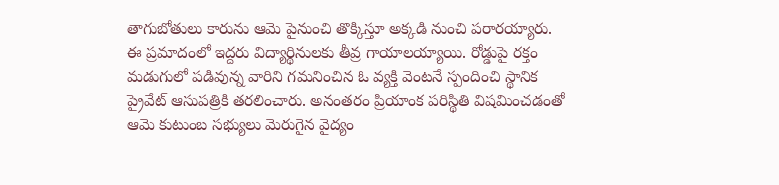తాగుబోతులు కారును ఆమె పైనుంచి తొక్కిస్తూ అక్కడి నుంచి పరారయ్యారు.
ఈ ప్రమాదంలో ఇద్దరు విద్యార్థినులకు తీవ్ర గాయాలయ్యాయి. రోడ్డుపై రక్తం మడుగులో పడివున్న వారిని గమనించిన ఓ వ్యక్తి వెంటనే స్పందించి స్థానిక ప్రైవేట్ ఆసుపత్రికి తరలించారు. అనంతరం ప్రియాంక పరిస్థితి విషమించడంతో ఆమె కుటుంబ సభ్యులు మెరుగైన వైద్యం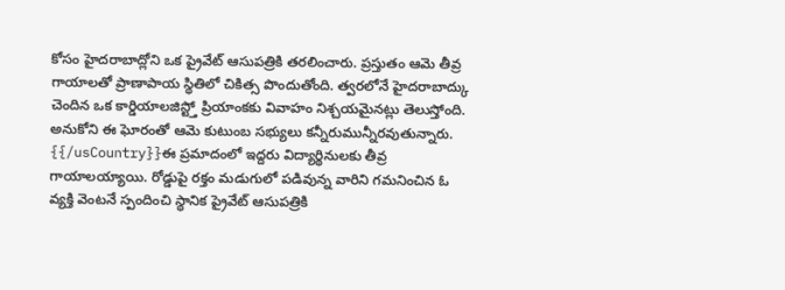కోసం హైదరాబాద్లోని ఒక ప్రైవేట్ ఆసుపత్రికి తరలించారు. ప్రస్తుతం ఆమె తీవ్ర గాయాలతో ప్రాణాపాయ స్థితిలో చికిత్స పొందుతోంది. త్వరలోనే హైదరాబాద్కు చెందిన ఒక కార్డియాలజిస్ట్తో ప్రియాంకకు వివాహం నిశ్చయమైనట్లు తెలుస్తోంది. అనుకోని ఈ ఘోరంతో ఆమె కుటుంబ సభ్యులు కన్నీరుమున్నీరవుతున్నారు.
{{/usCountry}}ఈ ప్రమాదంలో ఇద్దరు విద్యార్థినులకు తీవ్ర గాయాలయ్యాయి. రోడ్డుపై రక్తం మడుగులో పడివున్న వారిని గమనించిన ఓ వ్యక్తి వెంటనే స్పందించి స్థానిక ప్రైవేట్ ఆసుపత్రికి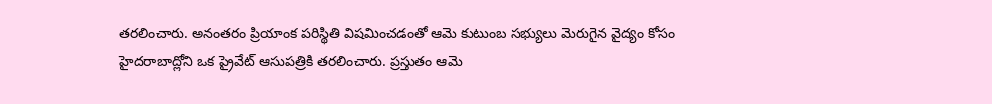తరలించారు. అనంతరం ప్రియాంక పరిస్థితి విషమించడంతో ఆమె కుటుంబ సభ్యులు మెరుగైన వైద్యం కోసం హైదరాబాద్లోని ఒక ప్రైవేట్ ఆసుపత్రికి తరలించారు. ప్రస్తుతం ఆమె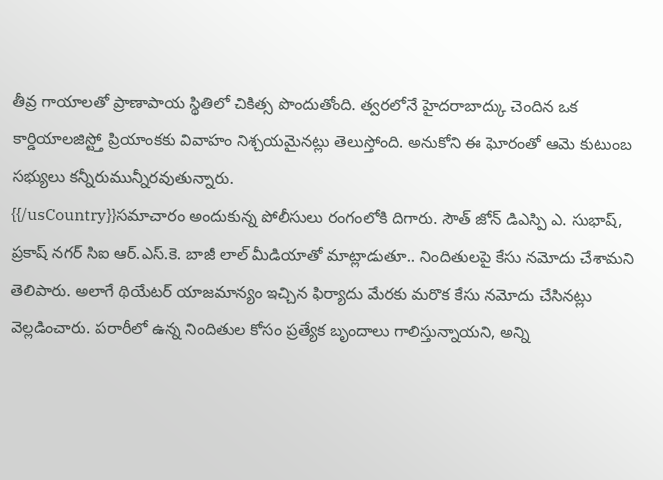తీవ్ర గాయాలతో ప్రాణాపాయ స్థితిలో చికిత్స పొందుతోంది. త్వరలోనే హైదరాబాద్కు చెందిన ఒక కార్డియాలజిస్ట్తో ప్రియాంకకు వివాహం నిశ్చయమైనట్లు తెలుస్తోంది. అనుకోని ఈ ఘోరంతో ఆమె కుటుంబ సభ్యులు కన్నీరుమున్నీరవుతున్నారు.
{{/usCountry}}సమాచారం అందుకున్న పోలీసులు రంగంలోకి దిగారు. సౌత్ జోన్ డిఎస్పి ఎ. సుభాష్, ప్రకాష్ నగర్ సిఐ ఆర్.ఎస్.కె. బాజీ లాల్ మీడియాతో మాట్లాడుతూ.. నిందితులపై కేసు నమోదు చేశామని తెలిపారు. అలాగే థియేటర్ యాజమాన్యం ఇచ్చిన ఫిర్యాదు మేరకు మరొక కేసు నమోదు చేసినట్లు వెల్లడించారు. పరారీలో ఉన్న నిందితుల కోసం ప్రత్యేక బృందాలు గాలిస్తున్నాయని, అన్ని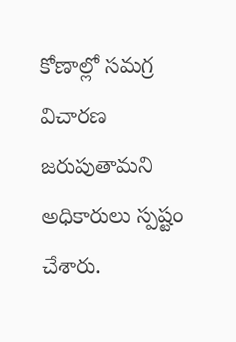కోణాల్లో సమగ్ర విచారణ జరుపుతామని అధికారులు స్పష్టం చేశారు.